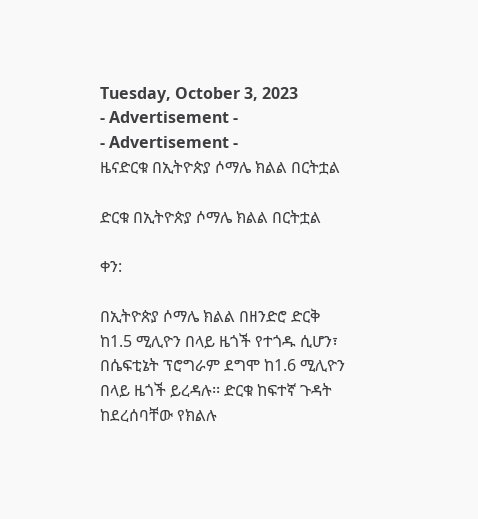Tuesday, October 3, 2023
- Advertisement -
- Advertisement -
ዜናድርቁ በኢትዮጵያ ሶማሌ ክልል በርትቷል

ድርቁ በኢትዮጵያ ሶማሌ ክልል በርትቷል

ቀን:

በኢትዮጵያ ሶማሌ ክልል በዘንድሮ ድርቅ ከ1.5 ሚሊዮን በላይ ዜጎች የተጎዱ ሲሆን፣ በሴፍቲኔት ፕሮግራም ደግሞ ከ1.6 ሚሊዮን በላይ ዜጎች ይረዳሉ፡፡ ድርቁ ከፍተኛ ጉዳት ከደረሰባቸው የክልሉ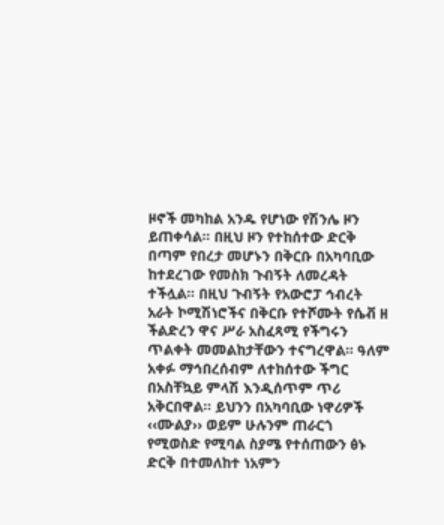ዞኖች መካከል አንዱ የሆነው የሽንሌ ዞን ይጠቀሳል፡፡ በዚህ ዞን የተከሰተው ድርቅ በጣም የበረታ መሆኑን በቅርቡ በአካባቢው ከተደረገው የመስክ ጉብኝት ለመረዳት ተችሏል፡፡ በዚህ ጉብኝት የአውሮፓ ኅብረት አራት ኮሚሽነሮችና በቅርቡ የተሾሙት የሴቭ ዘ ችልድረን ዋና ሥራ አስፈጻሚ የችግሩን ጥልቀት መመልከታቸውን ተናግረዋል፡፡ ዓለም አቀፉ ማኅበረሰብም ለተከሰተው ችግር በአስቸኳይ ምላሽ እንዲሰጥም ጥሪ አቅርበዋል፡፡ ይህንን በአካባቢው ነዋሪዎች ‹‹ሙልያ›› ወይም ሁሉንም ጠራርጎ የሚወስድ የሚባል ስያሜ የተሰጠውን ፅኑ ድርቅ በተመለከተ ነአምን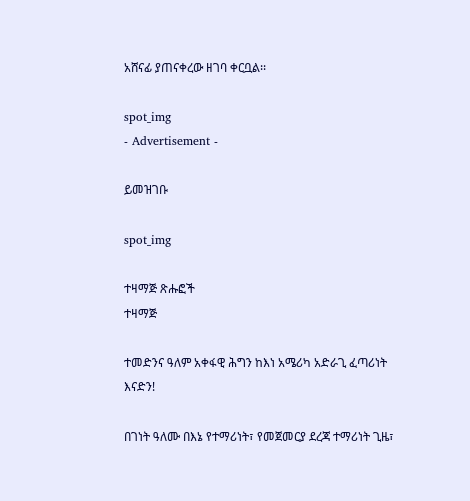አሸናፊ ያጠናቀረው ዘገባ ቀርቧል፡፡

spot_img
- Advertisement -

ይመዝገቡ

spot_img

ተዛማጅ ጽሑፎች
ተዛማጅ

ተመድንና ዓለም አቀፋዊ ሕግን ከእነ አሜሪካ አድራጊ ፈጣሪነት እናድን!

በገነት ዓለሙ በእኔ የተማሪነት፣ የመጀመርያ ደረጃ ተማሪነት ጊዜ፣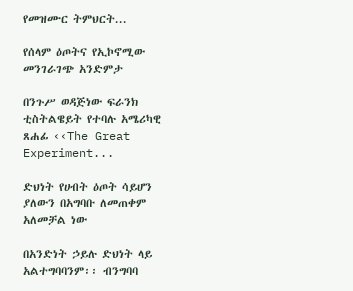የመዝሙር ትምህርት...

የሰላም ዕጦትና የኢኮኖሚው መንገራገጭ አንድምታ

በንጉሥ ወዳጅነው ፍራንክ ቲስትልዌይት የተባሉ አሜሪካዊ ጸሐፊ ‹‹The Great Experiment...

ድህነት የሀብት ዕጦት ሳይሆን ያለውን በአግባቡ ለመጠቀም አለመቻል ነው

በአንድነት ኃይሉ ድህነት ላይ አልተግባባንም፡፡ ብንግባባ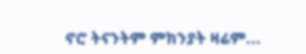ኖሮ ትናንትም ምክንያት ዛሬም...